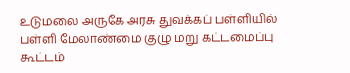உடுமலை அருகே அரசு துவக்கப் பள்ளியில் பள்ளி மேலாண்மை குழு மறு கட்டமைப்பு கூட்டம்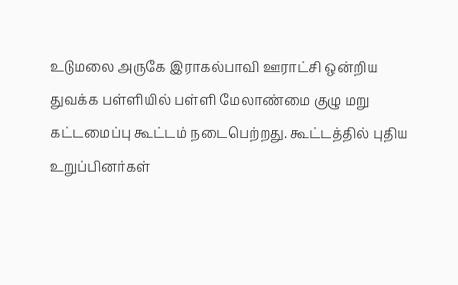உடுமலை அருகே இராகல்பாவி ஊராட்சி ஒன்றிய துவக்க பள்ளியில் பள்ளி மேலாண்மை குழு மறு கட்டமைப்பு கூட்டம் நடைபெற்றது. கூட்டத்தில் புதிய உறுப்பினர்கள்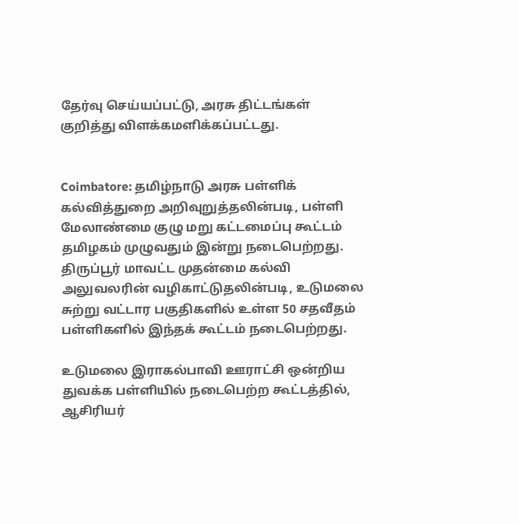தேர்வு செய்யப்பட்டு, அரசு திட்டங்கள் குறித்து விளக்கமளிக்கப்பட்டது.


Coimbatore: தமிழ்நாடு அரசு பள்ளிக் கல்வித்துறை அறிவுறுத்தலின்படி, பள்ளி மேலாண்மை குழு மறு கட்டமைப்பு கூட்டம் தமிழகம் முழுவதும் இன்று நடைபெற்றது. திருப்பூர் மாவட்ட முதன்மை கல்வி அலுவலரின் வழிகாட்டுதலின்படி, உடுமலை சுற்று வட்டார பகுதிகளில் உள்ள 50 சதவீதம் பள்ளிகளில் இந்தக் கூட்டம் நடைபெற்றது.

உடுமலை இராகல்பாவி ஊராட்சி ஒன்றிய துவக்க பள்ளியில் நடைபெற்ற கூட்டத்தில், ஆசிரியர்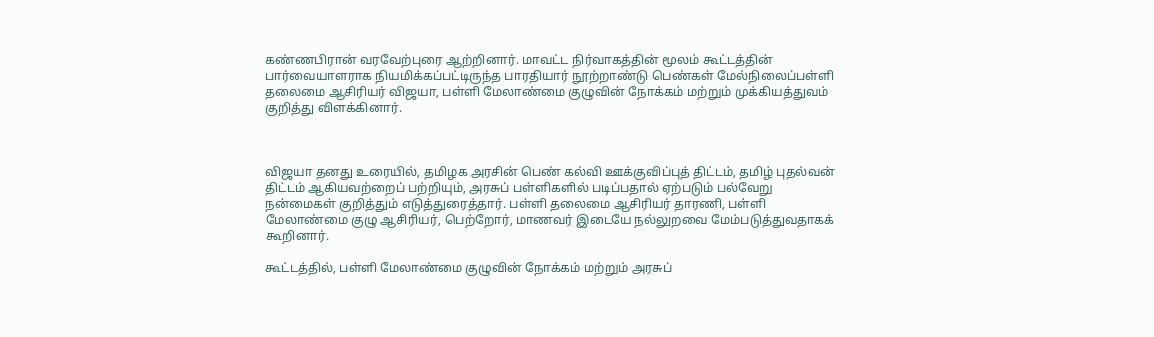கண்ணபிரான் வரவேற்புரை ஆற்றினார். மாவட்ட நிர்வாகத்தின் மூலம் கூட்டத்தின் பார்வையாளராக நியமிக்கப்பட்டிருந்த பாரதியார் நூற்றாண்டு பெண்கள் மேல்நிலைப்பள்ளி தலைமை ஆசிரியர் விஜயா, பள்ளி மேலாண்மை குழுவின் நோக்கம் மற்றும் முக்கியத்துவம் குறித்து விளக்கினார்.



விஜயா தனது உரையில், தமிழக அரசின் பெண் கல்வி ஊக்குவிப்புத் திட்டம், தமிழ் புதல்வன் திட்டம் ஆகியவற்றைப் பற்றியும், அரசுப் பள்ளிகளில் படிப்பதால் ஏற்படும் பல்வேறு நன்மைகள் குறித்தும் எடுத்துரைத்தார். பள்ளி தலைமை ஆசிரியர் தாரணி, பள்ளி மேலாண்மை குழு ஆசிரியர், பெற்றோர், மாணவர் இடையே நல்லுறவை மேம்படுத்துவதாகக் கூறினார்.

கூட்டத்தில், பள்ளி மேலாண்மை குழுவின் நோக்கம் மற்றும் அரசுப்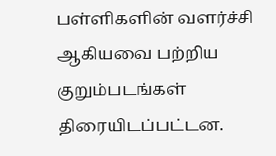பள்ளிகளின் வளர்ச்சி ஆகியவை பற்றிய குறும்படங்கள் திரையிடப்பட்டன.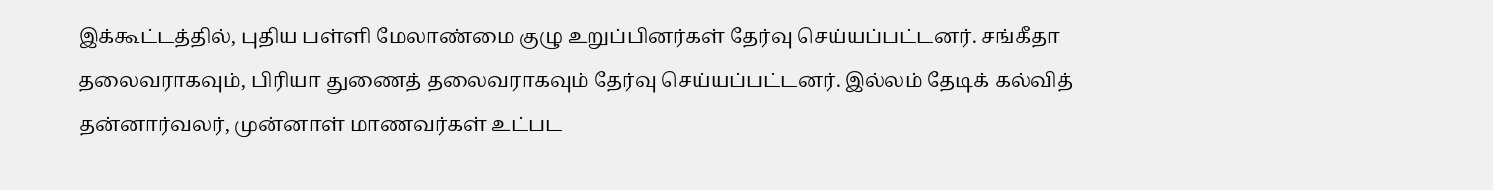இக்கூட்டத்தில், புதிய பள்ளி மேலாண்மை குழு உறுப்பினர்கள் தேர்வு செய்யப்பட்டனர். சங்கீதா தலைவராகவும், பிரியா துணைத் தலைவராகவும் தேர்வு செய்யப்பட்டனர். இல்லம் தேடிக் கல்வித் தன்னார்வலர், முன்னாள் மாணவர்கள் உட்பட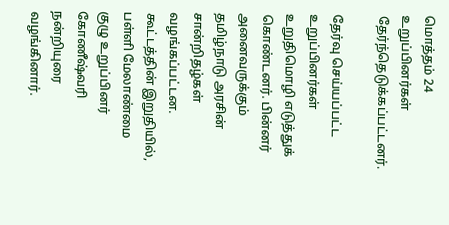மொத்தம் 24 உறுப்பினர்கள் தேர்ந்தெடுக்கப்பட்டனர்.

தேர்வு செய்யப்பட்ட உறுப்பினர்கள் உறுதிமொழி எடுத்துக் கொண்டனர். பின்னர் அனைவருக்கும் தமிழ்நாடு அரசின் சான்றிதழ்கள் வழங்கப்பட்டன. கூட்டத்தின் இறுதியில், பள்ளி மேலாண்மை குழு உறுப்பினர் கோணீஷ்வரி நன்றியுரை வழங்கினார்.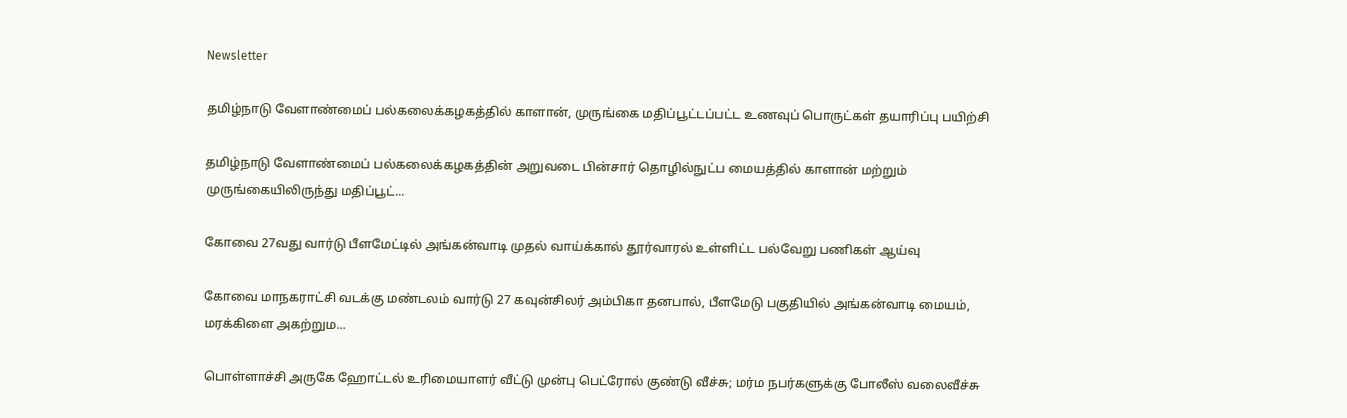Newsletter

தமிழ்நாடு வேளாண்மைப் பல்கலைக்கழகத்தில் காளான், முருங்கை மதிப்பூட்டப்பட்ட உணவுப் பொருட்கள் தயாரிப்பு பயிற்சி

தமிழ்நாடு வேளாண்மைப் பல்கலைக்கழகத்தின் அறுவடை பின்சார் தொழில்நுட்ப மையத்தில் காளான் மற்றும் முருங்கையிலிருந்து மதிப்பூட்...

கோவை 27வது வார்டு பீளமேட்டில் அங்கன்வாடி முதல் வாய்க்கால் தூர்வாரல் உள்ளிட்ட பல்வேறு பணிகள் ஆய்வு

கோவை மாநகராட்சி வடக்கு மண்டலம் வார்டு 27 கவுன்சிலர் அம்பிகா தனபால், பீளமேடு பகுதியில் அங்கன்வாடி மையம், மரக்கிளை அகற்றும...

பொள்ளாச்சி அருகே ஹோட்டல் உரிமையாளர் வீட்டு முன்பு பெட்ரோல் குண்டு வீச்சு; மர்ம நபர்களுக்கு போலீஸ் வலைவீச்சு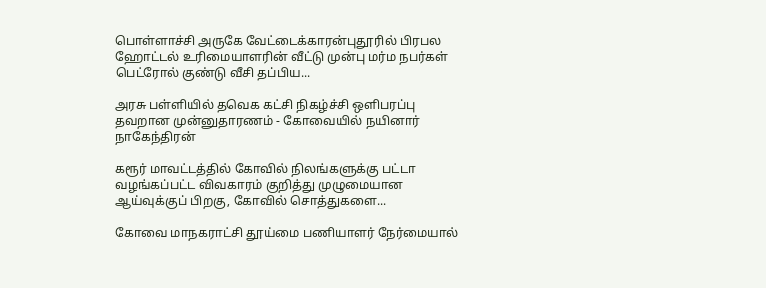பொள்ளாச்சி அருகே வேட்டைக்காரன்புதூரில் பிரபல ஹோட்டல் உரிமையாளரின் வீட்டு முன்பு மர்ம நபர்கள் பெட்ரோல் குண்டு வீசி தப்பிய...

அரசு பள்ளியில் தவெக கட்சி நிகழ்ச்சி ஒளிபரப்பு தவறான முன்னுதாரணம் - கோவையில் நயினார் நாகேந்திரன்

கரூர் மாவட்டத்தில் கோவில் நிலங்களுக்கு பட்டா வழங்கப்பட்ட விவகாரம் குறித்து முழுமையான ஆய்வுக்குப் பிறகு, கோவில் சொத்துகளை...

கோவை மாநகராட்சி தூய்மை பணியாளர் நேர்மையால்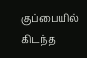குப்பையில் கிடந்த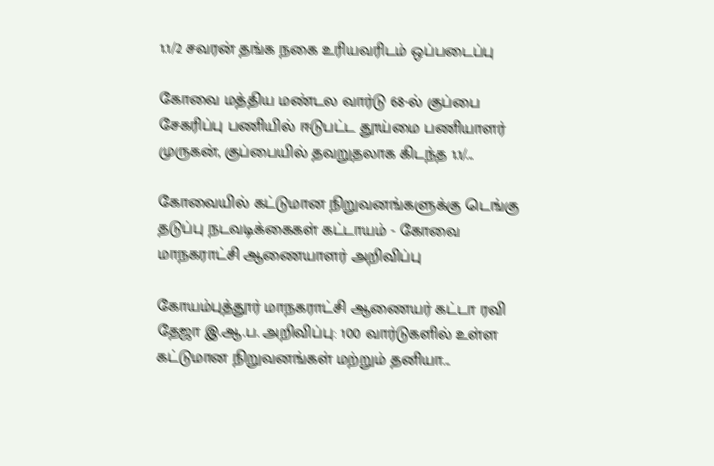1.1/2 சவரன் தங்க நகை உரியவரிடம் ஒப்படைப்பு

கோவை மத்திய மண்டல வார்டு 68-ல் குப்பை சேகரிப்பு பணியில் ஈடுபட்ட தூய்மை பணியாளர் முருகன், குப்பையில் தவறுதலாக கிடந்த 1.1/...

கோவையில் கட்டுமான நிறுவனங்களுக்கு டெங்கு தடுப்பு நடவடிக்கைகள் கட்டாயம் - கோவை மாநகராட்சி ஆணையாளர் அறிவிப்பு

கோயம்புத்தூர் மாநகராட்சி ஆணையர் கட்டா ரவி தேஜா இ.ஆ.ப. அறிவிப்பு: 100 வார்டுகளில் உள்ள கட்டுமான நிறுவனங்கள் மற்றும் தனியா...